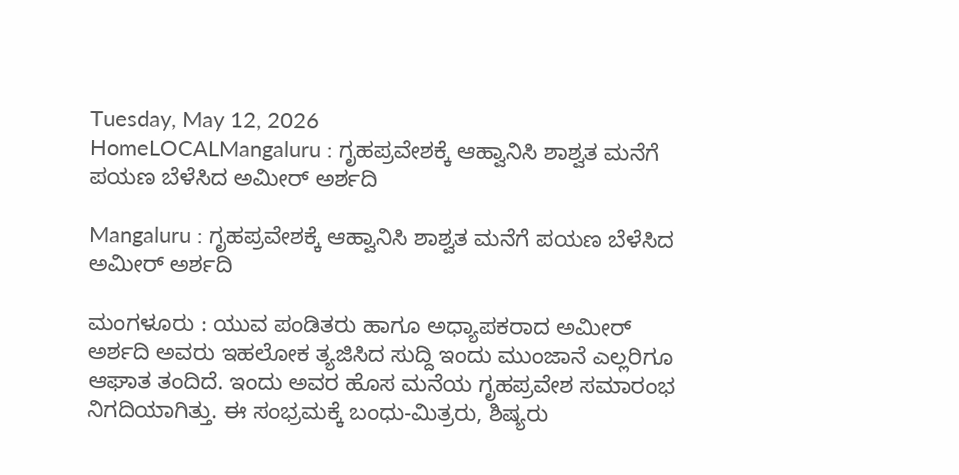Tuesday, May 12, 2026
HomeLOCALMangaluru : ಗೃಹಪ್ರವೇಶಕ್ಕೆ ಆಹ್ವಾನಿಸಿ ಶಾಶ್ವತ ಮನೆಗೆ ಪಯಣ ಬೆಳೆಸಿದ ಅಮೀರ್ ಅರ್ಶದಿ

Mangaluru : ಗೃಹಪ್ರವೇಶಕ್ಕೆ ಆಹ್ವಾನಿಸಿ ಶಾಶ್ವತ ಮನೆಗೆ ಪಯಣ ಬೆಳೆಸಿದ ಅಮೀರ್ ಅರ್ಶದಿ

ಮಂಗಳೂರು : ಯುವ ಪಂಡಿತರು ಹಾಗೂ ಅಧ್ಯಾಪಕರಾದ ಅಮೀರ್ ಅರ್ಶದಿ ಅವರು ಇಹಲೋಕ ತ್ಯಜಿಸಿದ ಸುದ್ದಿ ಇಂದು ಮುಂಜಾನೆ ಎಲ್ಲರಿಗೂ ಆಘಾತ ತಂದಿದೆ. ಇಂದು ಅವರ ಹೊಸ ಮನೆಯ ಗೃಹಪ್ರವೇಶ ಸಮಾರಂಭ ನಿಗದಿಯಾಗಿತ್ತು. ಈ ಸಂಭ್ರಮಕ್ಕೆ ಬಂಧು-ಮಿತ್ರರು, ಶಿಷ್ಯರು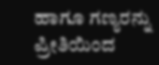ಹಾಗೂ ಗಣ್ಯರನ್ನು ಪ್ರೀತಿಯಿಂದ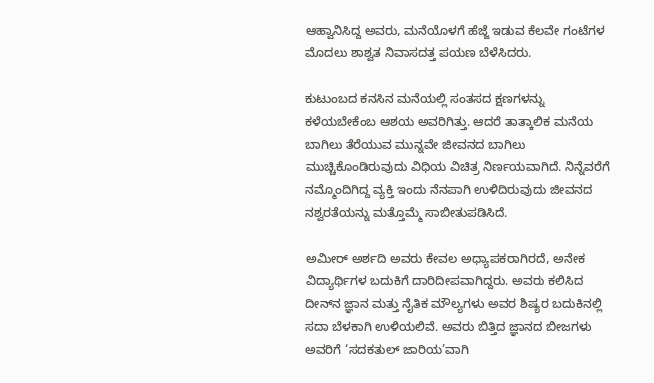ಆಹ್ವಾನಿಸಿದ್ದ ಅವರು, ಮನೆಯೊಳಗೆ ಹೆಜ್ಜೆ ಇಡುವ ಕೆಲವೇ ಗಂಟೆಗಳ ಮೊದಲು ಶಾಶ್ವತ ನಿವಾಸದತ್ತ ಪಯಣ ಬೆಳೆಸಿದರು.

ಕುಟುಂಬದ ಕನಸಿನ ಮನೆಯಲ್ಲಿ ಸಂತಸದ ಕ್ಷಣಗಳನ್ನು ಕಳೆಯಬೇಕೆಂಬ ಆಶಯ ಅವರಿಗಿತ್ತು. ಆದರೆ ತಾತ್ಕಾಲಿಕ ಮನೆಯ ಬಾಗಿಲು ತೆರೆಯುವ ಮುನ್ನವೇ ಜೀವನದ ಬಾಗಿಲು ಮುಚ್ಚಿಕೊಂಡಿರುವುದು ವಿಧಿಯ ವಿಚಿತ್ರ ನಿರ್ಣಯವಾಗಿದೆ. ನಿನ್ನೆವರೆಗೆ ನಮ್ಮೊಂದಿಗಿದ್ದ ವ್ಯಕ್ತಿ ಇಂದು ನೆನಪಾಗಿ ಉಳಿದಿರುವುದು ಜೀವನದ ನಶ್ವರತೆಯನ್ನು ಮತ್ತೊಮ್ಮೆ ಸಾಬೀತುಪಡಿಸಿದೆ.

ಅಮೀರ್ ಅರ್ಶದಿ ಅವರು ಕೇವಲ ಅಧ್ಯಾಪಕರಾಗಿರದೆ, ಅನೇಕ ವಿದ್ಯಾರ್ಥಿಗಳ ಬದುಕಿಗೆ ದಾರಿದೀಪವಾಗಿದ್ದರು. ಅವರು ಕಲಿಸಿದ ದೀನ್‌ನ ಜ್ಞಾನ ಮತ್ತು ನೈತಿಕ ಮೌಲ್ಯಗಳು ಅವರ ಶಿಷ್ಯರ ಬದುಕಿನಲ್ಲಿ ಸದಾ ಬೆಳಕಾಗಿ ಉಳಿಯಲಿವೆ. ಅವರು ಬಿತ್ತಿದ ಜ್ಞಾನದ ಬೀಜಗಳು ಅವರಿಗೆ ‘ಸದಕತುಲ್ ಜಾರಿಯ’ವಾಗಿ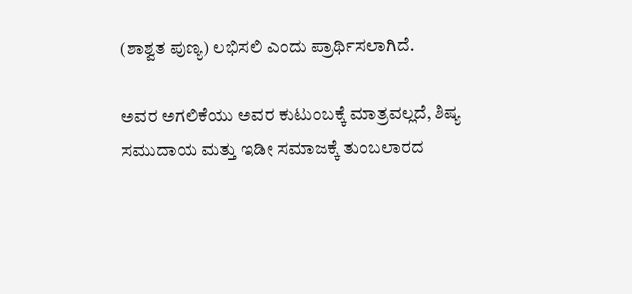(ಶಾಶ್ವತ ಪುಣ್ಯ) ಲಭಿಸಲಿ ಎಂದು ಪ್ರಾರ್ಥಿಸಲಾಗಿದೆ.

ಅವರ ಅಗಲಿಕೆಯು ಅವರ ಕುಟುಂಬಕ್ಕೆ ಮಾತ್ರವಲ್ಲದೆ, ಶಿಷ್ಯ ಸಮುದಾಯ ಮತ್ತು ಇಡೀ ಸಮಾಜಕ್ಕೆ ತುಂಬಲಾರದ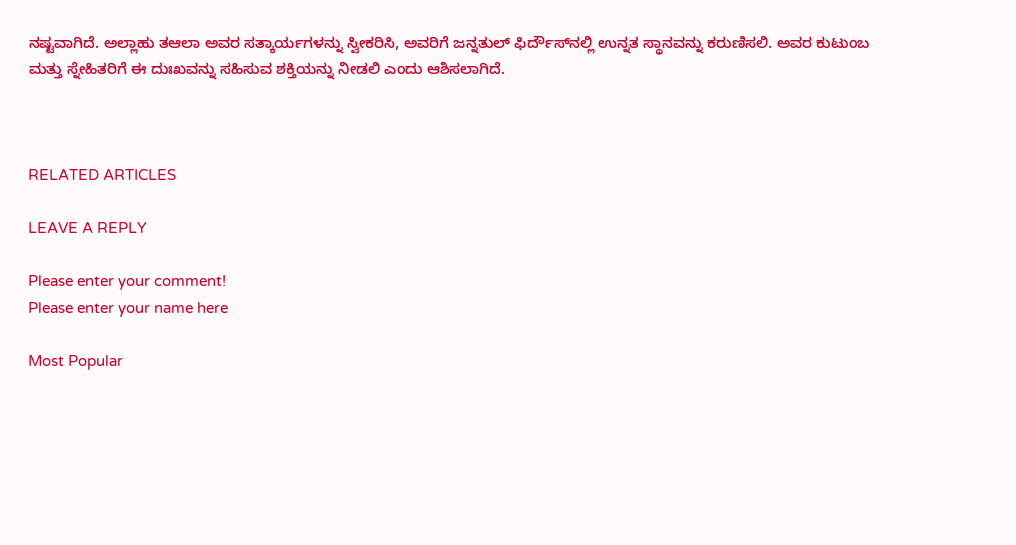ನಷ್ಟವಾಗಿದೆ. ಅಲ್ಲಾಹು ತಆಲಾ ಅವರ ಸತ್ಕಾರ್ಯಗಳನ್ನು ಸ್ವೀಕರಿಸಿ, ಅವರಿಗೆ ಜನ್ನತುಲ್ ಫಿರ್ದೌಸ್‌ನಲ್ಲಿ ಉನ್ನತ ಸ್ಥಾನವನ್ನು ಕರುಣಿಸಲಿ. ಅವರ ಕುಟುಂಬ ಮತ್ತು ಸ್ನೇಹಿತರಿಗೆ ಈ ದುಃಖವನ್ನು ಸಹಿಸುವ ಶಕ್ತಿಯನ್ನು ನೀಡಲಿ ಎಂದು ಆಶಿಸಲಾಗಿದೆ.



RELATED ARTICLES

LEAVE A REPLY

Please enter your comment!
Please enter your name here

Most Popular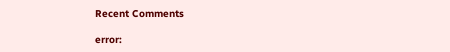Recent Comments

error: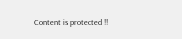Content is protected !!